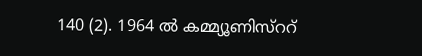140 (2). 1964 ൽ കമ്മ്യൂണിസ്ററ്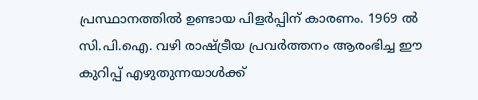പ്രസ്ഥാനത്തിൽ ഉണ്ടായ പിളർപ്പിന് കാരണം. 1969 ൽ സി.പി.ഐ. വഴി രാഷ്ട്രീയ പ്രവർത്തനം ആരംഭിച്ച ഈ കുറിപ്പ് എഴുതുന്നയാൾക്ക്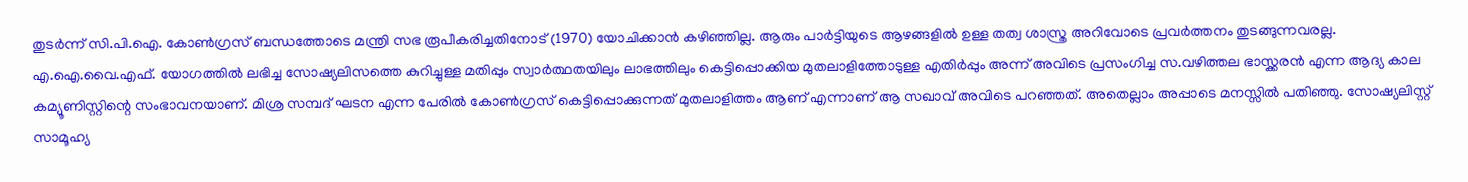തുടർന്ന് സി.പി.ഐ. കോൺഗ്രസ് ബന്ധത്തോടെ മന്ത്രി സഭ രൂപീകരിച്ചതിനോട് (1970) യോചിക്കാൻ കഴിഞ്ഞില്ല. ആരും പാർട്ടിയുടെ ആഴങ്ങളിൽ ഉള്ള തത്വ ശാസ്ത്ര അറിവോടെ പ്രവർത്തനം തുടങ്ങുന്നവരല്ല. എ.ഐ.വൈ.എഫ്. യോഗത്തിൽ ലഭിച്ച സോഷ്യലിസത്തെ കുറിച്ചുള്ള മതിപ്പും സ്വാർത്ഥതയിലും ലാഭത്തിലും കെട്ടിപ്പൊക്കിയ മുതലാളിത്തോടുള്ള എതിർപ്പും അന്ന് അവിടെ പ്രസംഗിച്ച സ.വഴിത്തല ഭാസ്ക്കരൻ എന്ന ആദ്യ കാല കമ്യൂണിസ്റ്റിന്റെ സംഭാവനയാണ്. മിശ്ര സമ്പദ് ഘടന എന്ന പേരിൽ കോൺഗ്രസ് കെട്ടിപ്പൊക്കുന്നത് മുതലാളിത്തം ആണ് എന്നാണ് ആ സഖാവ് അവിടെ പറഞ്ഞത്. അതെല്ലാം അപ്പാടെ മനസ്സിൽ പതിഞ്ഞു. സോഷ്യലിസ്റ്റ് സാമൂഹ്യ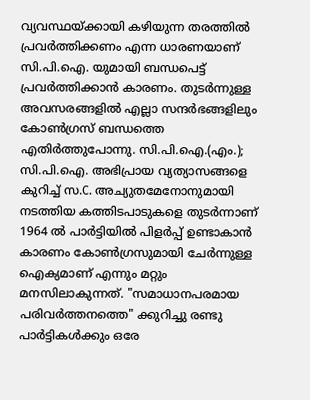വ്യവസ്ഥയ്ക്കായി കഴിയുന്ന തരത്തിൽ പ്രവർത്തിക്കണം എന്ന ധാരണയാണ് സി.പി.ഐ. യുമായി ബന്ധപെട്ട് പ്രവർത്തിക്കാൻ കാരണം. തുടർന്നുള്ള അവസരങ്ങളിൽ എല്ലാ സന്ദർഭങ്ങളിലും കോൺഗ്രസ് ബന്ധത്തെ എതിർത്തുപോന്നു. സി.പി.ഐ.(എം.); സി.പി.ഐ. അഭിപ്രായ വ്യത്യാസങ്ങളെ കുറിച്ച് സ.C. അച്യുതമേനോനുമായി നടത്തിയ കത്തിടപാടുകളെ തുടർന്നാണ് 1964 ൽ പാർട്ടിയിൽ പിളർപ്പ് ഉണ്ടാകാൻ കാരണം കോൺഗ്രസുമായി ചേർന്നുള്ള ഐക്യമാണ് എന്നും മറ്റും മനസിലാകുന്നത്. "സമാധാനപരമായ പരിവർത്തനത്തെ" ക്കുറിച്ചു രണ്ടു പാർട്ടികൾക്കും ഒരേ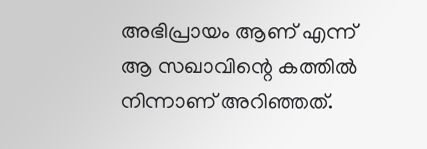അഭിപ്രായം ആണ് എന്ന് ആ സഖാവിന്റെ കത്തിൽ നിന്നാണ് അറിഞ്ഞത്.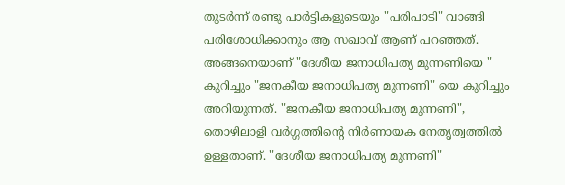തുടർന്ന് രണ്ടു പാർട്ടികളുടെയും "പരിപാടി" വാങ്ങി പരിശോധിക്കാനും ആ സഖാവ് ആണ് പറഞ്ഞത്. അങ്ങനെയാണ് "ദേശീയ ജനാധിപത്യ മുന്നണിയെ " കുറിച്ചും "ജനകീയ ജനാധിപത്യ മുന്നണി" യെ കുറിച്ചും അറിയുന്നത്. "ജനകീയ ജനാധിപത്യ മുന്നണി", തൊഴിലാളി വർഗ്ഗത്തിന്റെ നിർണായക നേതൃത്വത്തിൽ ഉള്ളതാണ്. "ദേശീയ ജനാധിപത്യ മുന്നണി"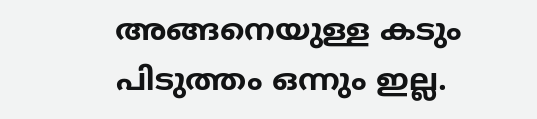അങ്ങനെയുള്ള കടും പിടുത്തം ഒന്നും ഇല്ല.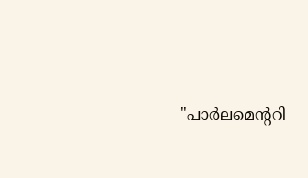"പാർലമെന്ററി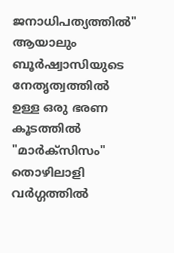ജനാധിപത്യത്തിൽ" ആയാലും ബൂർഷ്വാസിയുടെ നേതൃത്വത്തിൽ ഉള്ള ഒരു ഭരണ കൂടത്തിൽ "മാർക്സിസം" തൊഴിലാളി വർഗ്ഗത്തിൽ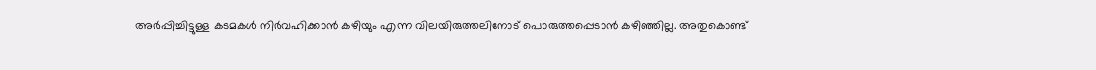അർപ്പിച്ചിട്ടുള്ള കടമകൾ നിർവഹിക്കാൻ കഴിയും എന്ന വിലയിരുത്തലിനോട് പൊരുത്തപ്പെടാൻ കഴിഞ്ഞില്ല. അതുകൊണ്ട്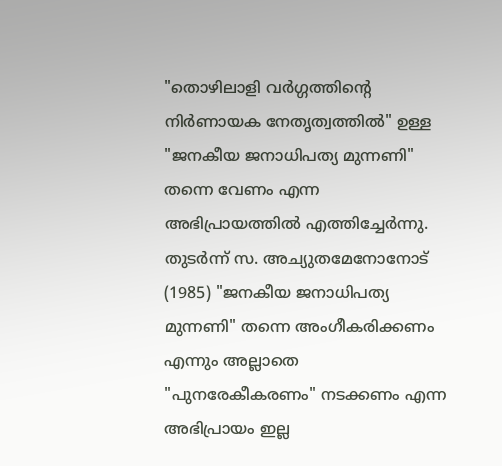"തൊഴിലാളി വർഗ്ഗത്തിന്റെ നിർണായക നേതൃത്വത്തിൽ" ഉള്ള "ജനകീയ ജനാധിപത്യ മുന്നണി" തന്നെ വേണം എന്ന അഭിപ്രായത്തിൽ എത്തിച്ചേർന്നു. തുടർന്ന് സ. അച്യുതമേനോനോട് (1985) "ജനകീയ ജനാധിപത്യ മുന്നണി" തന്നെ അംഗീകരിക്കണം എന്നും അല്ലാതെ "പുനരേകീകരണം" നടക്കണം എന്ന അഭിപ്രായം ഇല്ല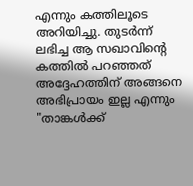എന്നും കത്തിലൂടെ അറിയിച്ചു. തുടർന്ന് ലഭിച്ച ആ സഖാവിന്റെ കത്തിൽ പറഞ്ഞത് അദ്ദേഹത്തിന് അങ്ങനെ അഭിപ്രായം ഇല്ല എന്നും "താങ്കൾക്ക്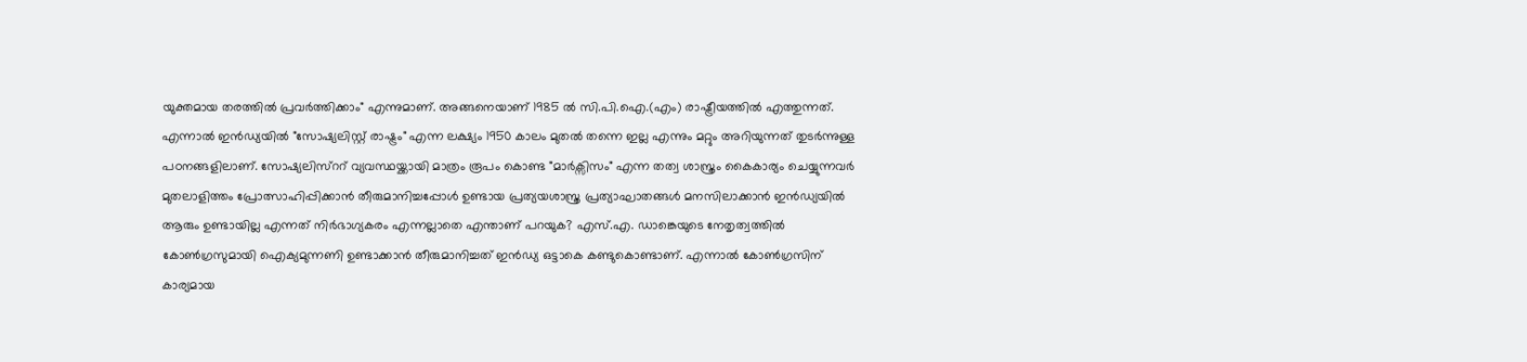യുക്തമായ തരത്തിൽ പ്രവർത്തിക്കാം" എന്നുമാണ്. അങ്ങനെയാണ് 1985 ൽ സി.പി.ഐ.(എം) രാഷ്ട്രീയത്തിൽ എത്തുന്നത്. എന്നാൽ ഇൻഡ്യയിൽ "സോഷ്യലിസ്റ്റ് രാഷ്ട്രം" എന്ന ലക്ഷ്യം 1950 കാലം മുതൽ തന്നെ ഇല്ല എന്നും മറ്റും അറിയുന്നത് തുടർന്നുള്ള പഠനങ്ങളിലാണ്. സോഷ്യലിസ്ററ് വ്യവസ്ഥയ്ക്കായി മാത്രം രൂപം കൊണ്ട "മാർക്സിസം" എന്ന തത്വ ശാസ്ത്രം കൈകാര്യം ചെയ്യുന്നവർ മുതലാളിത്തം പ്രോത്സാഹിപ്പിക്കാൻ തീരുമാനിച്ചപ്പോൾ ഉണ്ടായ പ്രത്യയശാസ്ത്ര പ്രത്യാഘാതങ്ങൾ മനസിലാക്കാൻ ഇൻഡ്യയിൽ ആരും ഉണ്ടായില്ല എന്നത് നിർഭാഗ്യകരം എന്നല്ലാതെ എന്താണ് പറയുക? എസ്.എ. ഡാങ്കെയുടെ നേതൃത്വത്തിൽ കോൺഗ്രസുമായി ഐക്യമുന്നണി ഉണ്ടാക്കാൻ തീരുമാനിച്ചത് ഇൻഡ്യ ഒട്ടാകെ കണ്ടുകൊണ്ടാണ്. എന്നാൽ കോൺഗ്രസിന് കാര്യമായ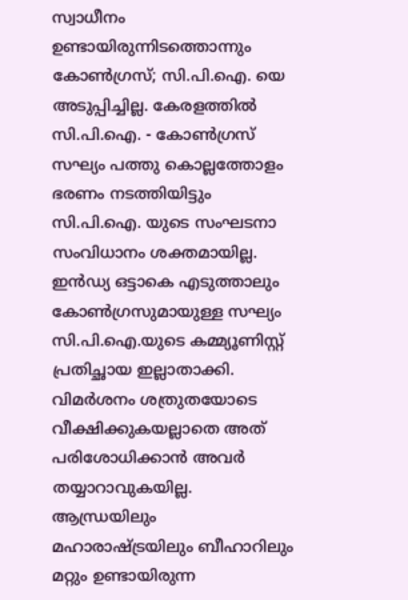സ്വാധീനം ഉണ്ടായിരുന്നിടത്തൊന്നും കോൺഗ്രസ്; സി.പി.ഐ. യെ അടുപ്പിച്ചില്ല. കേരളത്തിൽ സി.പി.ഐ. - കോൺഗ്രസ് സഘ്യം പത്തു കൊല്ലത്തോളം ഭരണം നടത്തിയിട്ടും സി.പി.ഐ. യുടെ സംഘടനാ സംവിധാനം ശക്തമായില്ല. ഇൻഡ്യ ഒട്ടാകെ എടുത്താലും കോൺഗ്രസുമായുള്ള സഘ്യം സി.പി.ഐ.യുടെ കമ്മ്യൂണിസ്റ്റ് പ്രതിച്ഛായ ഇല്ലാതാക്കി. വിമർശനം ശത്രുതയോടെ വീക്ഷിക്കുകയല്ലാതെ അത് പരിശോധിക്കാൻ അവർ തയ്യാറാവുകയില്ല. ആന്ധ്രയിലും മഹാരാഷ്ട്രയിലും ബീഹാറിലും മറ്റും ഉണ്ടായിരുന്ന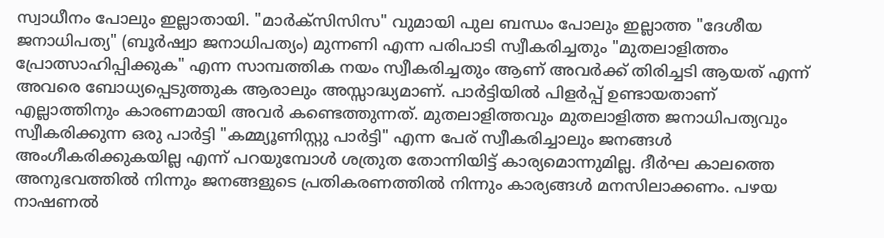സ്വാധീനം പോലും ഇല്ലാതായി. "മാർക്സിസിസ" വുമായി പുല ബന്ധം പോലും ഇല്ലാത്ത "ദേശീയ ജനാധിപത്യ" (ബൂർഷ്വാ ജനാധിപത്യം) മുന്നണി എന്ന പരിപാടി സ്വീകരിച്ചതും "മുതലാളിത്തം പ്രോത്സാഹിപ്പിക്കുക" എന്ന സാമ്പത്തിക നയം സ്വീകരിച്ചതും ആണ് അവർക്ക് തിരിച്ചടി ആയത് എന്ന് അവരെ ബോധ്യപ്പെടുത്തുക ആരാലും അസ്സാദ്ധ്യമാണ്. പാർട്ടിയിൽ പിളർപ്പ് ഉണ്ടായതാണ് എല്ലാത്തിനും കാരണമായി അവർ കണ്ടെത്തുന്നത്. മുതലാളിത്തവും മുതലാളിത്ത ജനാധിപത്യവും സ്വീകരിക്കുന്ന ഒരു പാർട്ടി "കമ്മ്യൂണിസ്റ്റു പാർട്ടി" എന്ന പേര് സ്വീകരിച്ചാലും ജനങ്ങൾ അംഗീകരിക്കുകയില്ല എന്ന് പറയുമ്പോൾ ശത്രുത തോന്നിയിട്ട് കാര്യമൊന്നുമില്ല. ദീർഘ കാലത്തെ അനുഭവത്തിൽ നിന്നും ജനങ്ങളുടെ പ്രതികരണത്തിൽ നിന്നും കാര്യങ്ങൾ മനസിലാക്കണം. പഴയ നാഷണൽ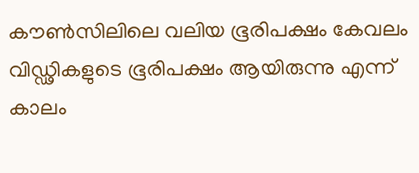കൗൺസിലിലെ വലിയ ഭൂരിപക്ഷം കേവലം വിഡ്ഢികളുടെ ഭൂരിപക്ഷം ആയിരുന്നു എന്ന് കാലം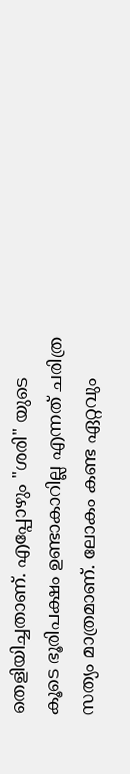തെളിയിച്ചതാണ്. എപ്പോഴും "ശരി" യുടെ കൂടെ ഭൂരിപക്ഷം ഉണ്ടാകാറില്ല എന്നത് ചരിത്ര സത്യം മാത്രമാണ്. ലോകം കണ്ട ഏറ്റവും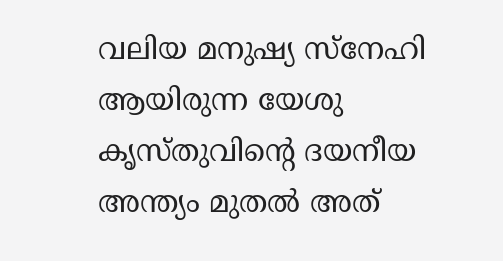വലിയ മനുഷ്യ സ്നേഹി ആയിരുന്ന യേശു കൃസ്തുവിന്റെ ദയനീയ അന്ത്യം മുതൽ അത്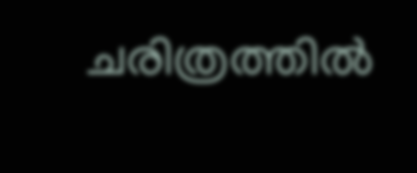ചരിത്രത്തിൽ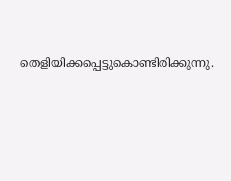തെളിയിക്കപ്പെട്ടുകൊണ്ടിരിക്കുന്നു.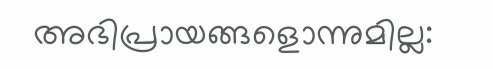അഭിപ്രായങ്ങളൊന്നുമില്ല: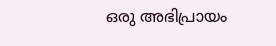ഒരു അഭിപ്രായം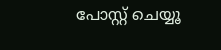പോസ്റ്റ് ചെയ്യൂ